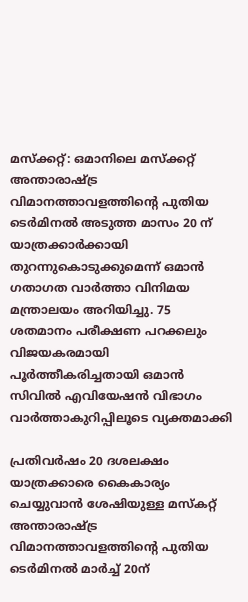മസ്‌ക്കറ്റ്: ഒമാനിലെ മസ്ക്കറ്റ് അന്താരാഷ്ട്ര വിമാനത്താവളത്തിന്‍റെ പുതിയ ടെര്‍മിനല്‍ അടുത്ത മാസം 20 ന് യാത്രക്കാര്‍ക്കായി തുറന്നുകൊടുക്കുമെന്ന് ഒമാൻ ഗതാഗത വാര്‍ത്താ വിനിമയ മന്ത്രാലയം അറിയിച്ചു. 75 ശതമാനം പരീക്ഷണ പറക്കലും വിജയകരമായി പൂർത്തീകരിച്ചതായി ഒമാൻ സിവിൽ എവിയേഷൻ വിഭാഗം വാർത്താകുറിപ്പിലൂടെ വ്യക്തമാക്കി

പ്രതിവർഷം 20 ദശലക്ഷം യാത്രക്കാരെ കൈകാര്യം ചെയ്യുവാൻ ശേഷിയുള്ള മസ്കറ്റ് അന്താരാഷ്ട്ര വിമാനത്താവളത്തിന്‍റെ പുതിയ ടെര്‍മിനല്‍ മാര്‍ച്ച് 20ന്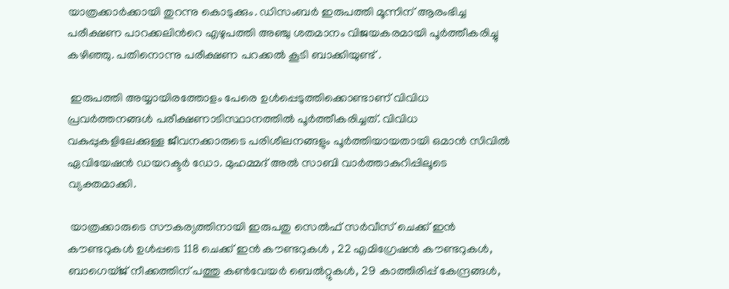യാത്രക്കാര്‍ക്കായി തുറന്നു കൊടുക്കും. ഡിസംബർ ഇരുപത്തി മൂന്നിന് ആരംഭിച്ച പരീക്ഷണ പാറക്കലിന്‍റെ എഴുപത്തി അഞ്ചു ശതമാനം വിജയകരമായി പൂർത്തീകരിച്ചു കഴിഞ്ഞു. പതിനൊന്നു പരീക്ഷണ പറക്കൽ കൂടി ബാക്കിയുണ്ട് .

 ഇരുപത്തി അയ്യായിരത്തോളം പേരെ ഉള്‍പ്പെടുത്തിക്കൊണ്ടാണ് വിവിധ പ്രവർത്തനങ്ങൾ പരീക്ഷണാടിസ്ഥാനത്തിൽ പൂർത്തീകരിച്ചത്. വിവിധ വകുപ്പുകളിലേക്കുള്ള ജീവനക്കാരുടെ പരിശീലനങ്ങളും പൂർത്തിയായതായി ഒമാൻ സിവിൽ ഏവിയേഷൻ ഡയറക്ടർ ഡോ. മുഹമ്മദ് അല്‍ സാബി വാർത്താകുറിപ്പിലൂടെ വ്യക്തമാക്കി.

 യാത്രക്കാരുടെ സൗകര്യത്തിനായി ഇരുപതു സെൽഫ് സർവീസ് ചെക്ക് ഇൻ കൗണ്ടറുകൾ ഉള്‍പ്പടെ 118 ചെക്ക് ഇൻ കൗണ്ടറുകൾ , 22 എമിഗ്രേഷൻ കൗണ്ടറുകൾ, ബാഗെയ്ജ് നീക്കത്തിന് പത്തു കൺവേയർ ബെൽറ്റുകൾ, 29 കാത്തിരിപ്പ് കേന്ദ്രങ്ങൾ,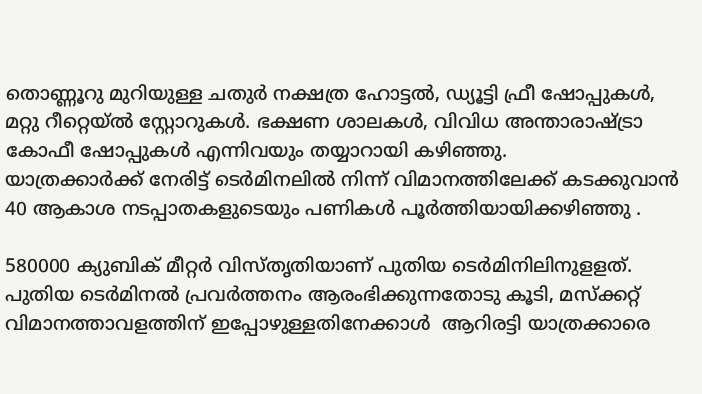തൊണ്ണൂറു മുറിയുള്ള ചതുർ നക്ഷത്ര ഹോട്ടൽ, ഡ്യൂട്ടി ഫ്രീ ഷോപ്പുകൾ, മറ്റു റീറ്റെയ്ൽ സ്റ്റോറുകൾ. ഭക്ഷണ ശാലകൾ, വിവിധ അന്താരാഷ്ട്രാ കോഫീ ഷോപ്പുകൾ എന്നിവയും തയ്യാറായി കഴിഞ്ഞു.
യാത്രക്കാര്‍ക്ക് നേരിട്ട് ടെര്‍മിനലില്‍ നിന്ന് വിമാനത്തിലേക്ക് കടക്കുവാൻ 40 ആകാശ നടപ്പാതകളുടെയും പണികൾ പൂർത്തിയായിക്കഴിഞ്ഞു .

580000 ക്യുബിക് മീറ്റര്‍ വിസ്തൃതിയാണ് പുതിയ ടെര്‍മിനിലിനുളളത്. പുതിയ ടെർമിനൽ പ്രവർത്തനം ആരംഭിക്കുന്നതോടു കൂടി, മസ്ക്കറ്റ് വിമാനത്താവളത്തിന് ഇപ്പോഴുള്ളതിനേക്കാൾ  ആറിരട്ടി യാത്രക്കാരെ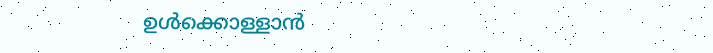ഉൾക്കൊള്ളാൻ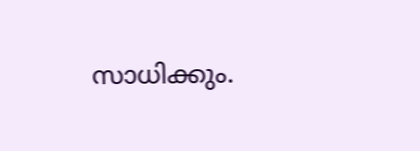സാധിക്കും.